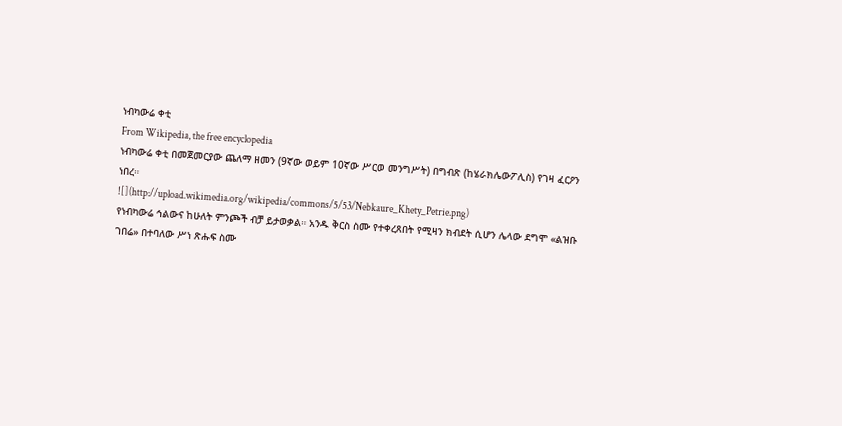ነብካውሬ ቀቲ
From Wikipedia, the free encyclopedia
ነብካውሬ ቀቲ በመጀመርያው ጨለማ ዘመን (9ኛው ወይም 10ኛው ሥርወ መንግሥት) በግብጽ (ከሄራክሌውፖሊስ) የገዛ ፈርዖን ነበረ።
![](http://upload.wikimedia.org/wikipedia/commons/5/53/Nebkaure_Khety_Petrie.png)
የነብካውሬ ኅልውና ከሁለት ምንጮች ብቻ ይታወቃል። አንዱ ቅርስ ስሙ የተቀረጸበት የሚዛን ክብደት ሲሆን ሌላው ደግሞ «ልዝቡ ገበሬ» በተባለው ሥነ ጽሑፍ ስሙ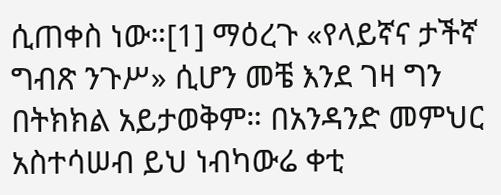ሲጠቀስ ነው።[1] ማዕረጉ «የላይኛና ታችኛ ግብጽ ንጉሥ» ሲሆን መቼ እንደ ገዛ ግን በትክክል አይታወቅም። በአንዳንድ መምህር አስተሳሠብ ይህ ነብካውሬ ቀቲ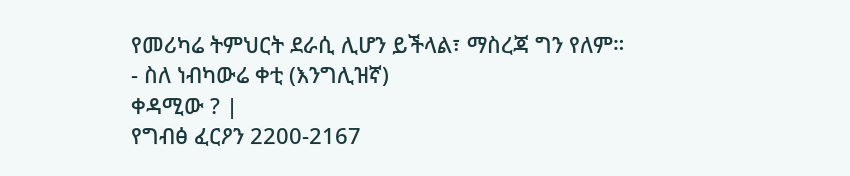የመሪካሬ ትምህርት ደራሲ ሊሆን ይችላል፣ ማስረጃ ግን የለም።
- ስለ ነብካውሬ ቀቲ (እንግሊዝኛ)
ቀዳሚው ? |
የግብፅ ፈርዖን 2200-2167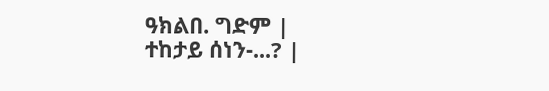ዓክልበ. ግድም |
ተከታይ ሰነን-...? |